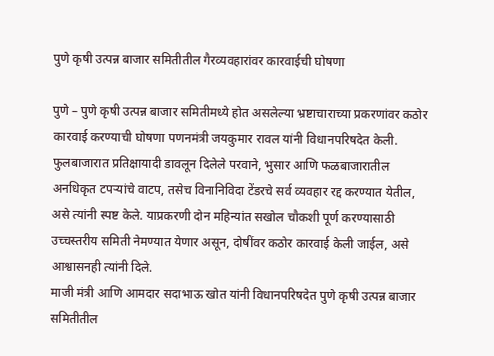पुणे कृषी उत्पन्न बाजार समितीतील गैरव्यवहारांवर कारवाईची घोषणा

पुणे – पुणे कृषी उत्पन्न बाजार समितीमध्ये होत असलेल्या भ्रष्टाचाराच्या प्रकरणांवर कठोर कारवाई करण्याची घोषणा पणनमंत्री जयकुमार रावल यांनी विधानपरिषदेत केली. फुलबाजारात प्रतिक्षायादी डावलून दिलेले परवाने, भुसार आणि फळबाजारातील अनधिकृत टपऱ्यांचे वाटप, तसेच विनानिविदा टेंडरचे सर्व व्यवहार रद्द करण्यात येतील, असे त्यांनी स्पष्ट केले. याप्रकरणी दोन महिन्यांत सखोल चौकशी पूर्ण करण्यासाठी उच्चस्तरीय समिती नेमण्यात येणार असून, दोषींवर कठोर कारवाई केली जाईल, असे आश्वासनही त्यांनी दिले.
माजी मंत्री आणि आमदार सदाभाऊ खोत यांनी विधानपरिषदेत पुणे कृषी उत्पन्न बाजार समितीतील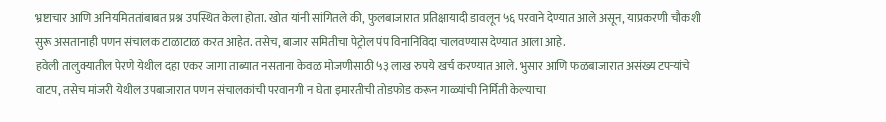भ्रष्टाचार आणि अनियमिततांबाबत प्रश्न उपस्थित केला होता. खोत यांनी सांगितले की, फुलबाजारात प्रतिक्षायादी डावलून ५६ परवाने देण्यात आले असून, याप्रकरणी चौकशी सुरू असतानाही पणन संचालक टाळाटाळ करत आहेत. तसेच, बाजार समितीचा पेट्रोल पंप विनानिविदा चालवण्यास देण्यात आला आहे.
हवेली तालुक्यातील पेरणे येथील दहा एकर जागा ताब्यात नसताना केवळ मोजणीसाठी ५३ लाख रुपये खर्च करण्यात आले. भुसार आणि फळबाजारात असंख्य टपऱ्यांचे वाटप, तसेच मांजरी येथील उपबाजारात पणन संचालकांची परवानगी न घेता इमारतीची तोडफोड करून गाळ्यांची निर्मिती केल्याचा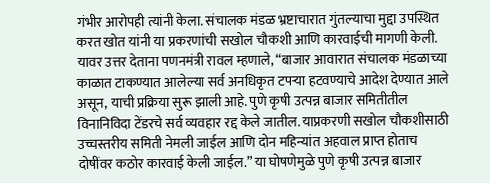गंभीर आरोपही त्यांनी केला. संचालक मंडळ भ्रष्टाचारात गुंतल्याचा मुद्दा उपस्थित करत खोत यांनी या प्रकरणांची सखोल चौकशी आणि कारवाईची मागणी केली.
यावर उत्तर देताना पणनमंत्री रावल म्हणाले, “बाजार आवारात संचालक मंडळाच्या काळात टाकण्यात आलेल्या सर्व अनधिकृत टपऱ्या हटवण्याचे आदेश देण्यात आले असून, याची प्रक्रिया सुरू झाली आहे. पुणे कृषी उत्पन्न बाजार समितीतील विनानिविदा टेंडरचे सर्व व्यवहार रद्द केले जातील. याप्रकरणी सखोल चौकशीसाठी उच्चस्तरीय समिती नेमली जाईल आणि दोन महिन्यांत अहवाल प्राप्त होताच दोषींवर कठोर कारवाई केली जाईल.” या घोषणेमुळे पुणे कृषी उत्पन्न बाजार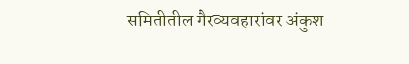समितीतील गैरव्यवहारांवर अंकुश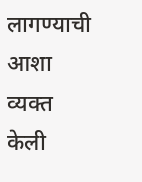लागण्याची आशा व्यक्त केली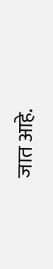जात आहे.